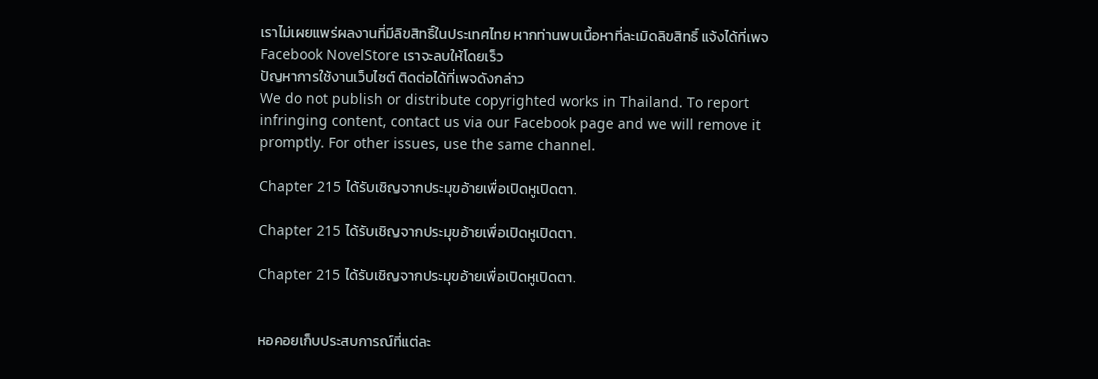เราไม่เผยแพร่ผลงานที่มีลิขสิทธิ์ในประเทศไทย หากท่านพบเนื้อหาที่ละเมิดลิขสิทธิ์ แจ้งได้ที่เพจ Facebook NovelStore เราจะลบให้โดยเร็ว
ปัญหาการใช้งานเว็บไซต์ ติดต่อได้ที่เพจดังกล่าว
We do not publish or distribute copyrighted works in Thailand. To report infringing content, contact us via our Facebook page and we will remove it promptly. For other issues, use the same channel.

Chapter 215 ได้รับเชิญจากประมุขอ้ายเพื่อเปิดหูเปิดตา.

Chapter 215 ได้รับเชิญจากประมุขอ้ายเพื่อเปิดหูเปิดตา.

Chapter 215 ได้รับเชิญจากประมุขอ้ายเพื่อเปิดหูเปิดตา.


หอคอยเก็บประสบการณ์ที่แต่ละ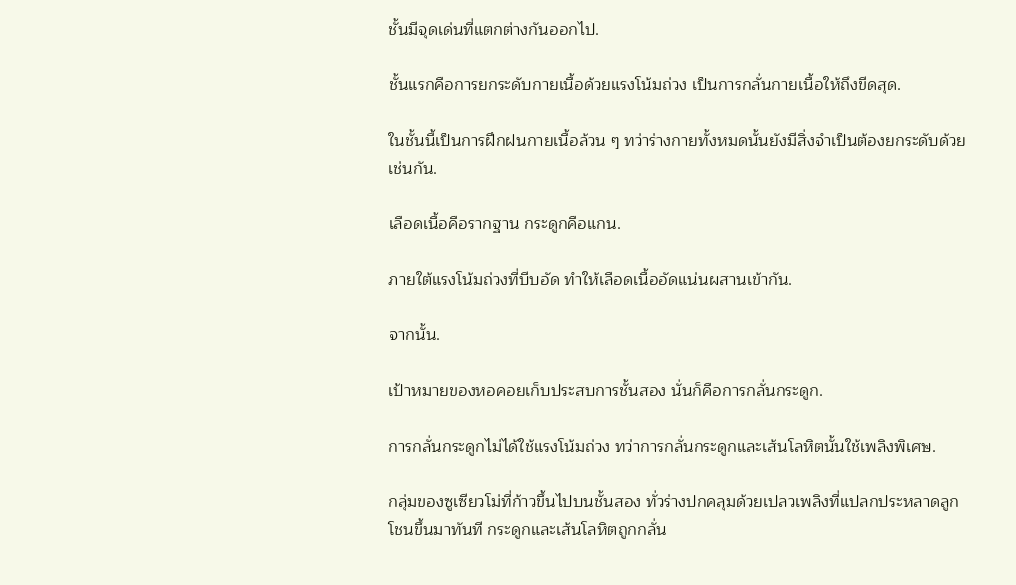ชั้นมีจุดเด่นที่แตกต่างกันออกไป.

ชั้นแรกคือการยกระดับกายเนื้อด้วยแรงโน้มถ่วง เป็นการกลั่นกายเนื้อให้ถึงขีดสุด.

ในชั้นนี้เป็นการฝึกฝนกายเนื้อล้วน ๆ ทว่าร่างกายทั้งหมดนั้นยังมีสิ่งจำเป็นต้องยกระดับด้วยเช่นกัน.

เลือดเนื้อคือรากฐาน กระดูกคือแกน.

ภายใต้แรงโน้มถ่วงที่บีบอัด ทำให้เลือดเนื้ออัดแน่นผสานเข้ากัน.

จากนั้น.

เป้าหมายของหอคอยเก็บประสบการชั้นสอง นั่นก็คือการกลั่นกระดูก.

การกลั่นกระดูกไม่ได้ใช้แรงโน้มถ่วง ทว่าการกลั่นกระดูกและเส้นโลหิตนั้นใช้เพลิงพิเศษ.

กลุ่มของซูเซียวโม่ที่ก้าวขึ้นไปบนชั้นสอง ทั่วร่างปกคลุมด้วยเปลวเพลิงที่แปลกประหลาดลูกโชนขึ้นมาทันที กระดูกและเส้นโลหิตถูกกลั่น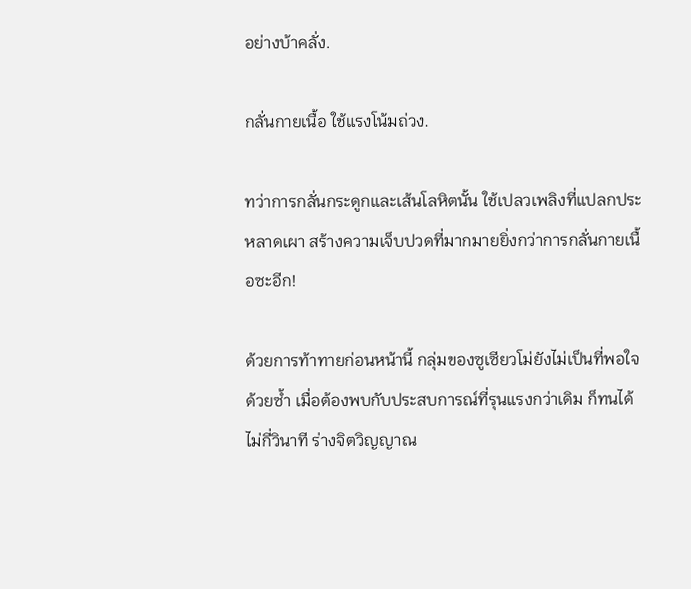อย่างบ้าคลั่ง.

กลั่นกายเนื้อ ใช้แรงโน้มถ่วง.

ทว่าการกลั่นกระดูกและเส้นโลหิตนั้น ใช้เปลวเพลิงที่แปลกประหลาดเผา สร้างความเจ็บปวดที่มากมายยิ่งกว่าการกลั่นกายเนื้อซะอีก!

ด้วยการท้าทายก่อนหน้านี้ กลุ่มของซูเซียวโม่ยังไม่เป็นที่พอใจด้วยซ้ำ เมื่อต้องพบกับประสบการณ์ที่รุนแรงกว่าเดิม ก็ทนได้ไม่กี่วินาที ร่างจิตวิญญาณ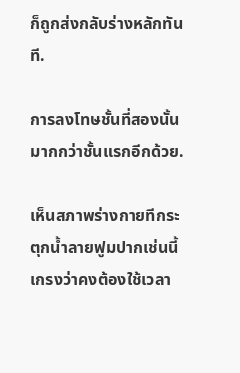ก็ถูกส่งกลับร่างหลักทันที.

การลงโทษชั้นที่สองนั้น มากกว่าชั้นแรกอีกด้วย.

เห็นสภาพร่างกายทีกระตุกน้ำลายฟูมปากเช่นนี้ เกรงว่าคงต้องใช้เวลา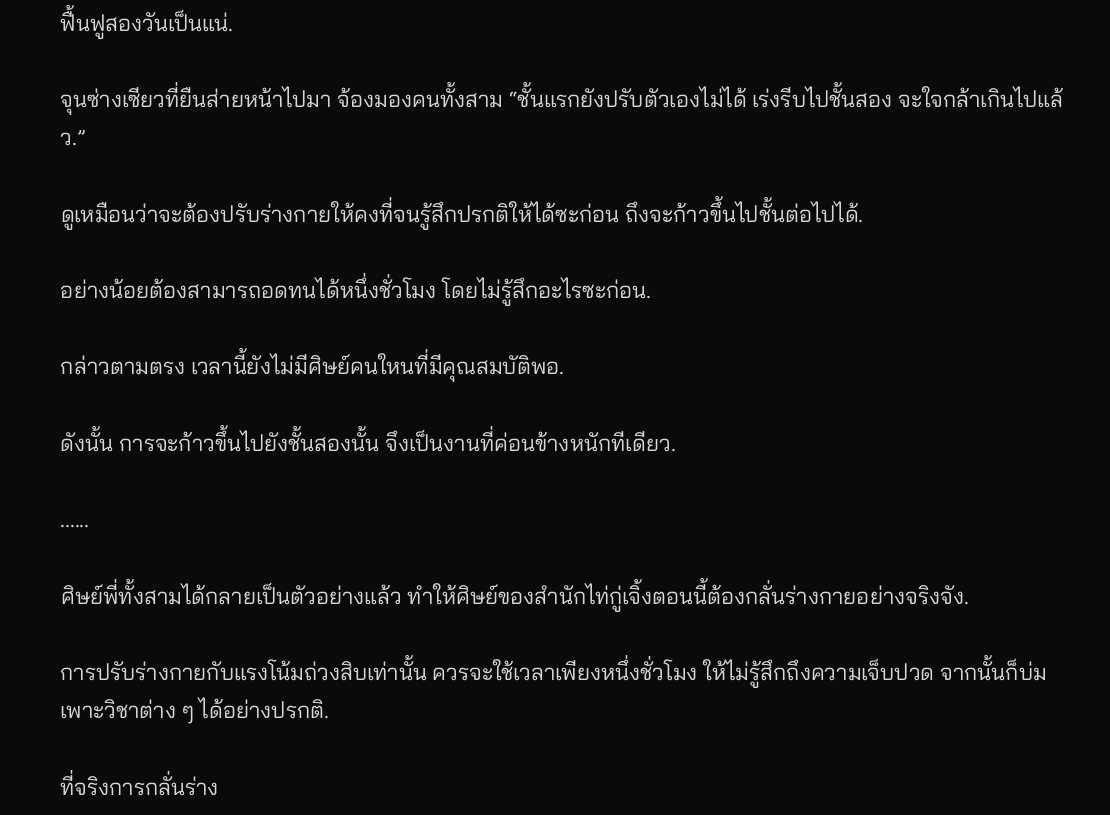ฟื้นฟูสองวันเป็นแน่.

จุนซ่างเซียวที่ยืนส่ายหน้าไปมา จ้องมองคนทั้งสาม “ชั้นแรกยังปรับตัวเองไม่ได้ เร่งรีบไปชั้นสอง จะใจกล้าเกินไปแล้ว.”

ดูเหมือนว่าจะต้องปรับร่างกายให้คงที่จนรู้สึกปรกติให้ได้ซะก่อน ถึงจะก้าวขึ้นไปชั้นต่อไปได้.

อย่างน้อยต้องสามารถอดทนได้หนึ่งชั่วโมง โดยไม่รู้สึกอะไรซะก่อน.

กล่าวตามตรง เวลานี้ยังไม่มีศิษย์คนใหนที่มีคุณสมบัติพอ.

ดังนั้น การจะก้าวขึ้นไปยังชั้นสองนั้น จึงเป็นงานที่ค่อนข้างหนักทีเดียว.

......

ศิษย์พี่ทั้งสามได้กลายเป็นตัวอย่างแล้ว ทำให้ศิษย์ของสำนักไท่กู่เจิ้งตอนนี้ต้องกลั่นร่างกายอย่างจริงจัง.

การปรับร่างกายกับแรงโน้มถ่วงสิบเท่านั้น ควรจะใช้เวลาเพียงหนึ่งชั่วโมง ให้ไม่รู้สึกถึงความเจ็บปวด จากนั้นก็บ่มเพาะวิชาต่าง ๆ ได้อย่างปรกติ.

ที่จริงการกลั่นร่าง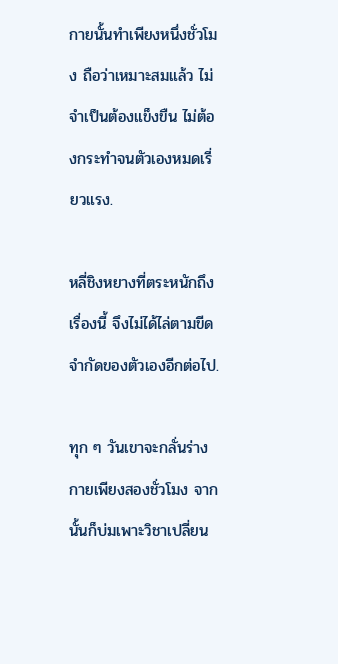กายนั้นทำเพียงหนึ่งชั่วโมง ถือว่าเหมาะสมแล้ว ไม่จำเป็นต้องแข็งขืน ไม่ต้องกระทำจนตัวเองหมดเรี่ยวแรง.

หลี่ชิงหยางที่ตระหนักถึงเรื่องนี้ จึงไม่ได้ไล่ตามขีดจำกัดของตัวเองอีกต่อไป.

ทุก ๆ วันเขาจะกลั่นร่างกายเพียงสองชั่วโมง จากนั้นก็บ่มเพาะวิชาเปลี่ยน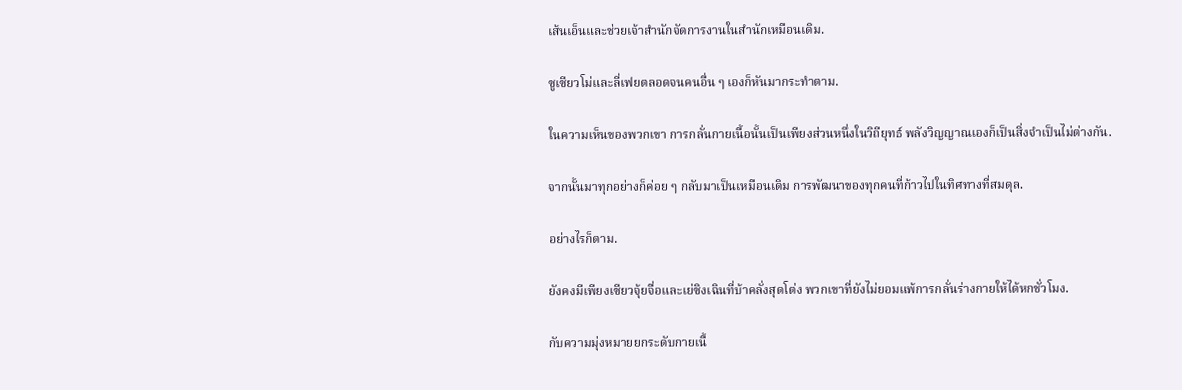เส้นเอ็นและช่วยเจ้าสำนักจัดการงานในสำนักเหมือนเดิม.

ซูเซียวโม่และลี่เฟยตลอดจนคนอื่น ๆ เองก็หันมากระทำตาม.

ในความเห็นของพวกเขา การกลั่นกายเนื้อนั้นเป็นเพียงส่วนหนึ่งในวิถียุทธ์ พลังวิญญาณเองก็เป็นสิ่งจำเป็นไม่ต่างกัน.

จากนั้นมาทุกอย่างก็ค่อย ๆ กลับมาเป็นเหมือนเดิม การพัฒนาของทุกคนที่ก้าวไปในทิศทางที่สมดุล.

อย่างไรก็ตาม.

ยังคงมีเพียงเซียวจุ้ยจื่อและเย่ซิงเฉินที่บ้าคลั่งสุดโต่ง พวกเขาที่ยังไม่ยอมแพ้การกลั่นร่างกายให้ได้หกชั่วโมง.

กับความมุ่งหมายยกระดับกายเนื้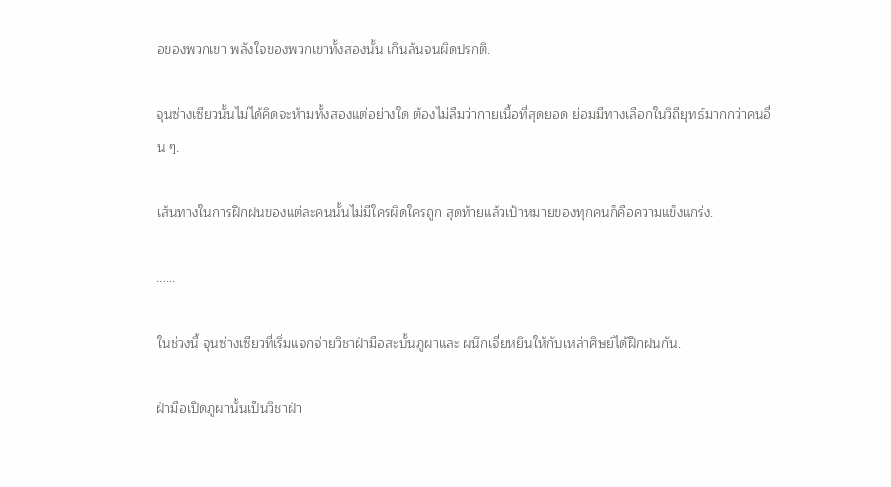อของพวกเขา พลังใจของพวกเขาทั้งสองนั้น เกินล้นจนผิดปรกติ.

จุนซ่างเซียวนั้นไม่ได้คิดจะห้ามทั้งสองแต่อย่างใด ต้องไม่ลืมว่ากายเนื้อที่สุดยอด ย่อมมีทางเลือกในวิถียุทธ์มากกว่าคนอื่น ๆ.

เส้นทางในการฝึกฝนของแต่ละคนนั้นไม่มีใครผิดใครถูก สุดท้ายแล้วเป้าหมายของทุกคนก็คือความแข็งแกร่ง.

......

ในช่วงนี้ จุนซ่างเซียวที่เริ่มแจกจ่ายวิชาฝ่ามือสะบั้นภูผาและ ผนึกเจี่ยหยินให้กับเหล่าศิษย์ได้ฝึกฝนกัน.

ฝ่ามือเปิดภูผานั้นเป็นวิชาฝ่า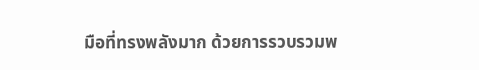มือที่ทรงพลังมาก ด้วยการรวบรวมพ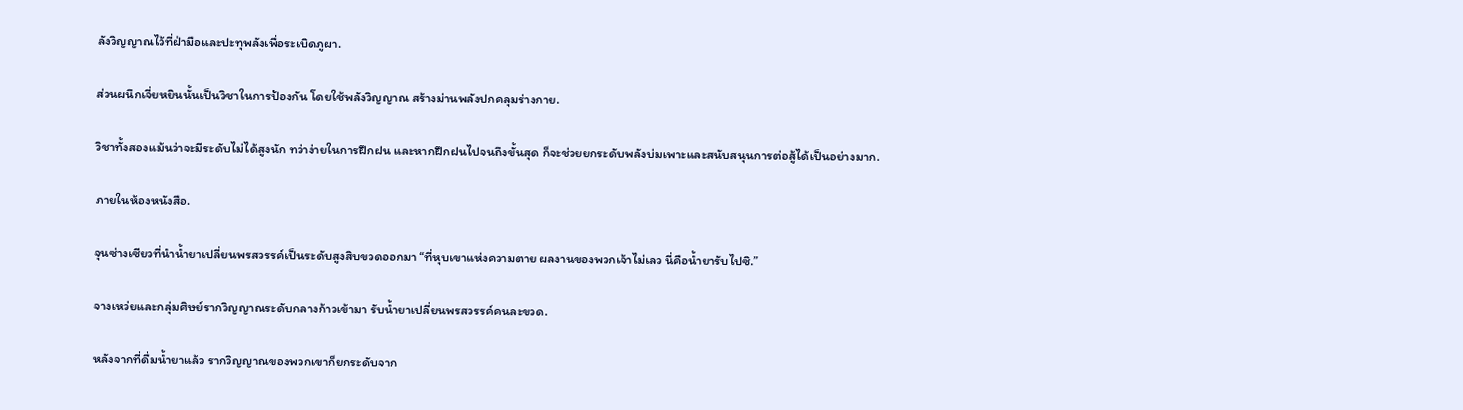ลังวิญญาณไว้ที่ฝ่ามือและปะทุพลังเพื่อระเบิดภูผา.

ส่วนผนึกเจี่ยหยินนั้นเป็นวิชาในการป้องกัน โดยใช้พลังวิญญาณ สร้างม่านพลังปกคลุมร่างกาย.

วิชาทั้งสองแม้นว่าจะมีระดับไม่ได้สูงนัก ทว่าง่ายในการฝึกฝน และหากฝึกฝนไปจนถึงขั้นสุด ก็จะช่วยยกระดับพลังบ่มเพาะและสนับสนุนการต่อสู้ได้เป็นอย่างมาก.

ภายในห้องหนังสือ.

จุนซ่างเซียวที่นำน้ำยาเปลี่ยนพรสวรรค์เป็นระดับสูงสิบขวดออกมา “ที่หุบเขาแห่งความตาย ผลงานของพวกเจ้าไม่เลว นี่คือน้ำยารับไปซิ.”

จางเหว่ยและกลุ่มศิษย์รากวิญญาณระดับกลางก้าวเข้ามา รับน้ำยาเปลี่ยนพรสวรรค์คนละขวด.

หลังจากที่ดื่มน้ำยาแล้ว รากวิญญาณของพวกเขาก็ยกระดับจาก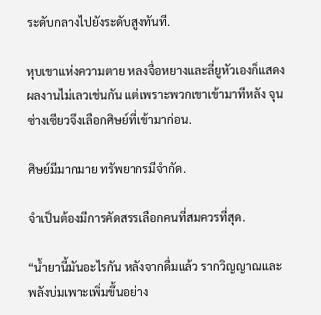ระดับกลางไปยังระดับสูงทันที.

หุบเขาแห่งความตาย หลงจื่อหยางและลี่ยูหัวเองก็แสดงผลงานไม่เลวเช่นกัน แต่เพราะพวกเขาเข้ามาทีหลัง จุนซ่างเซียวจึงเลือกศิษย์ที่เข้ามาก่อน.

ศิษย์มีมากมาย ทรัพยากรมีจำกัด.

จำเป็นต้องมีการคัดสรรเลือกคนที่สมควรที่สุด.

“น้ำยานี้มันอะไรกัน หลังจากดื่มแล้ว รากวิญญาณและพลังบ่มเพาะเพิ่มขึ้นอย่าง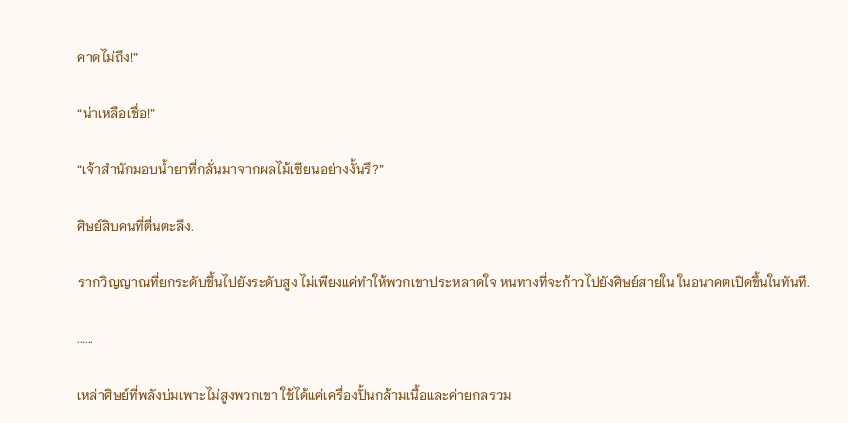คาดไม่ถึง!”

“น่าเหลือเชื่อ!”

“เจ้าสำนักมอบน้ำยาที่กลั่นมาจากผลไม้เซียนอย่างงั้นรึ?”

ศิษย์สิบคนที่ตื่นตะลึง.

รากวิญญาณที่ยกระดับขึ้นไปยังระดับสูง ไม่เพียงแค่ทำให้พวกเขาประหลาดใจ หนทางที่จะก้าวไปยังศิษย์สายใน ในอนาคตเปิดขึ้นในทันที.

......

เหล่าศิษย์ที่พลังบ่มเพาะไม่สูงพวกเขา ใช้ได้แค่เครื่องปั้นกล้ามเนื้อและค่ายกลรวม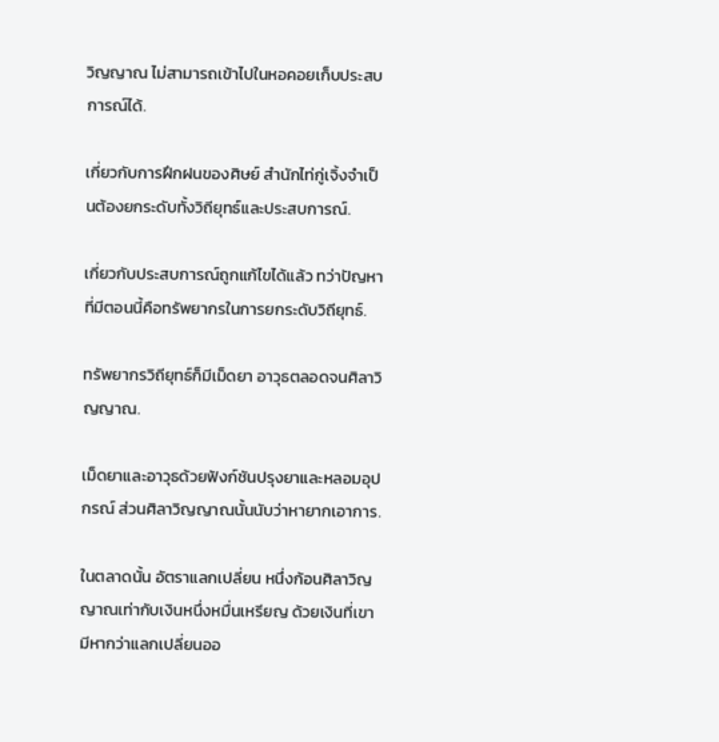วิญญาณ ไม่สามารถเข้าไปในหอคอยเก็บประสบการณ์ได้.

เกี่ยวกับการฝึกฝนของศิษย์ สำนักไท่กู่เจิ้งจำเป็นต้องยกระดับทั้งวิถียุทธ์และประสบการณ์.

เกี่ยวกับประสบการณ์ถูกแก้ไขได้แล้ว ทว่าปัญหาที่มีตอนนี้คือทรัพยากรในการยกระดับวิถียุทธ์.

ทรัพยากรวิถียุทธ์ก็มีเม็ดยา อาวุธตลอดจนศิลาวิญญาณ.

เม็ดยาและอาวุธด้วยฟังก์ชันปรุงยาและหลอมอุปกรณ์ ส่วนศิลาวิญญาณนั้นนับว่าหายากเอาการ.

ในตลาดนั้น อัตราแลกเปลี่ยน หนึ่งก้อนศิลาวิญญาณเท่ากับเงินหนึ่งหมื่นเหรียญ ด้วยเงินที่เขามีหากว่าแลกเปลี่ยนออ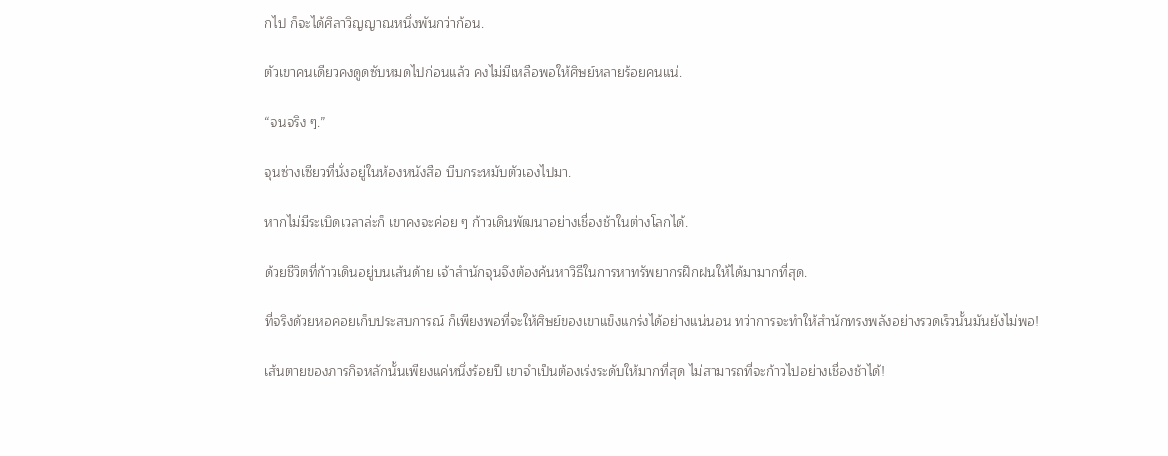กไป ก็จะได้ศิลาวิญญาณหนึ่งพันกว่าก้อน.

ตัวเขาคนเดียวคงดูดซับหมดไปก่อนแล้ว คงไม่มีเหลือพอให้ศิษย์หลายร้อยคนแน่.

“จนจริง ๆ.”

จุนซ่างเซียวที่นั่งอยู่ในห้องหนังสือ บีบกระหมับตัวเองไปมา.

หากไม่มีระเบิดเวลาล่ะก็ เขาคงจะค่อย ๆ ก้าวเดินพัฒนาอย่างเชื่องช้าในต่างโลกได้.

ด้วยชีวิตที่ก้าวเดินอยู่บนเส้นด้าย เจ้าสำนักจุนจึงต้องค้นหาวิธีในการหาทรัพยากรฝึกฝนให้ได้มามากที่สุด.

ที่จริงด้วยหอคอยเก็บประสบการณ์ ก็เพียงพอที่จะให้ศิษย์ของเขาแข็งแกร่งได้อย่างแน่นอน ทว่าการจะทำให้สำนักทรงพลังอย่างรวดเร็วนั้นมันยังไม่พอ!

เส้นตายของภารกิจหลักนั้นเพียงแค่หนึ่งร้อยปี เขาจำเป็นต้องเร่งระดับให้มากที่สุด ไม่สามารถที่จะก้าวไปอย่างเชื่องช้าได้!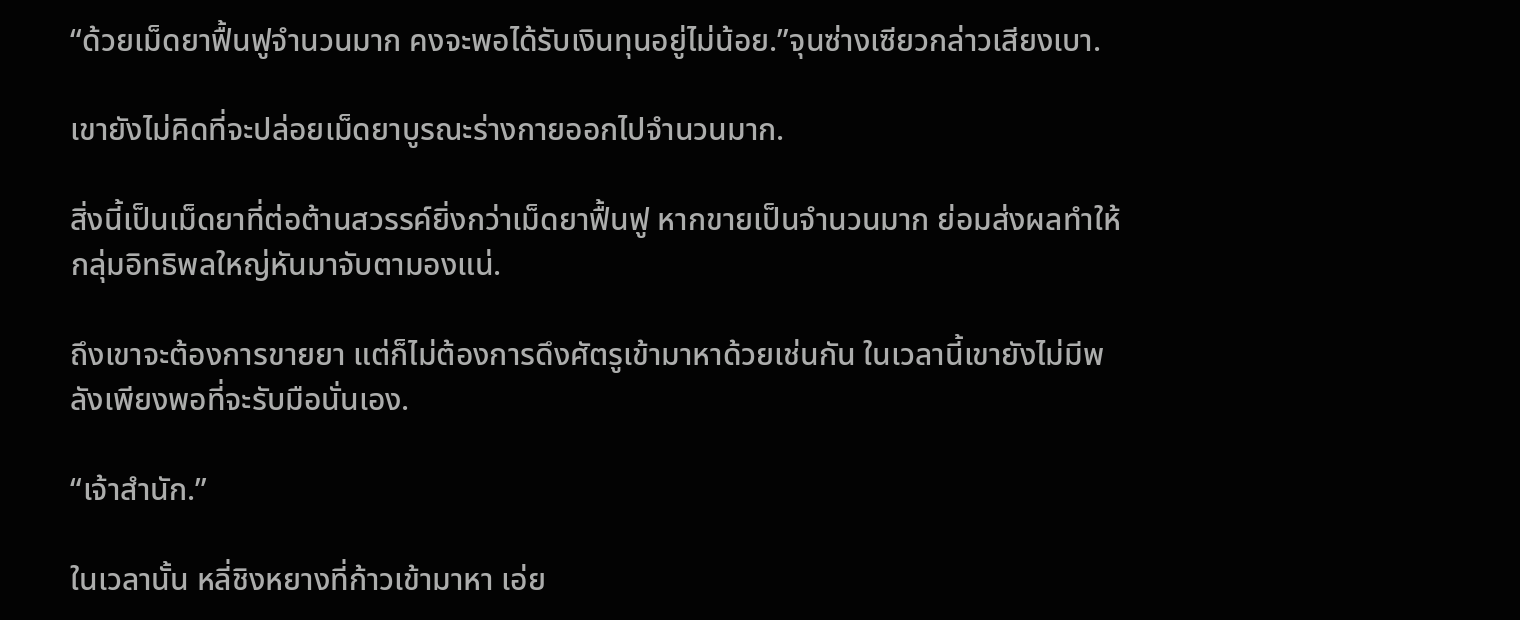“ด้วยเม็ดยาฟื้นฟูจำนวนมาก คงจะพอได้รับเงินทุนอยู่ไม่น้อย.”จุนซ่างเซียวกล่าวเสียงเบา.

เขายังไม่คิดที่จะปล่อยเม็ดยาบูรณะร่างกายออกไปจำนวนมาก.

สิ่งนี้เป็นเม็ดยาที่ต่อต้านสวรรค์ยิ่งกว่าเม็ดยาฟื้นฟู หากขายเป็นจำนวนมาก ย่อมส่งผลทำให้กลุ่มอิทธิพลใหญ่หันมาจับตามองแน่.

ถึงเขาจะต้องการขายยา แต่ก็ไม่ต้องการดึงศัตรูเข้ามาหาด้วยเช่นกัน ในเวลานี้เขายังไม่มีพลังเพียงพอที่จะรับมือนั่นเอง.

“เจ้าสำนัก.”

ในเวลานั้น หลี่ชิงหยางที่ก้าวเข้ามาหา เอ่ย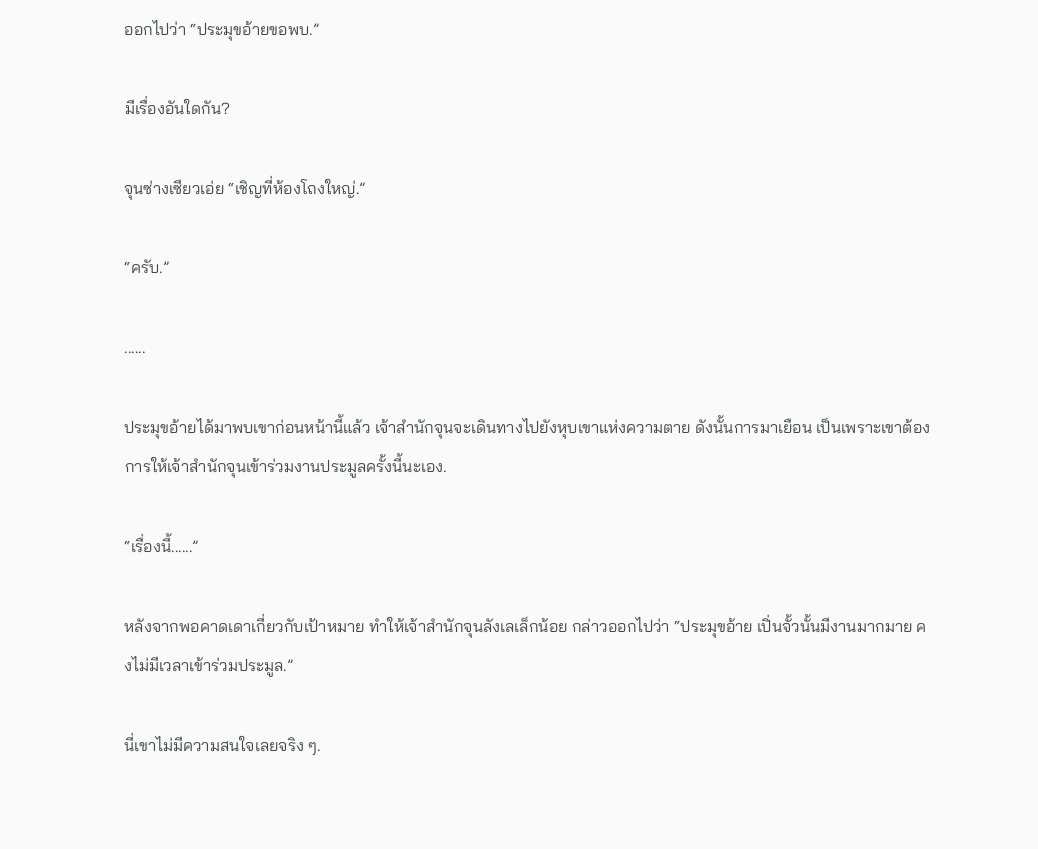ออกไปว่า “ประมุขอ้ายขอพบ.”

มีเรื่องอันใดกัน?

จุนซ่างเซียวเอ่ย “เชิญที่ห้องโถงใหญ่.”

“ครับ.”

......

ประมุขอ้ายได้มาพบเขาก่อนหน้านี้แล้ว เจ้าสำนักจุนจะเดินทางไปยังหุบเขาแห่งความตาย ดังนั้นการมาเยือน เป็นเพราะเขาต้องการให้เจ้าสำนักจุนเข้าร่วมงานประมูลครั้งนี้นะเอง.

“เรื่องนี้......”

หลังจากพอคาดเดาเกี่ยวกับเป้าหมาย ทำให้เจ้าสำนักจุนลังเลเล็กน้อย กล่าวออกไปว่า “ประมุขอ้าย เปิ่นจั้วนั้นมีงานมากมาย คงไม่มีเวลาเข้าร่วมประมูล.”

นี่เขาไม่มีความสนใจเลยจริง ๆ.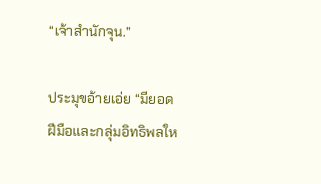“เจ้าสำนักจุน.”

ประมุขอ้ายเอ่ย “มียอดฝีมือและกลุ่มอิทธิพลให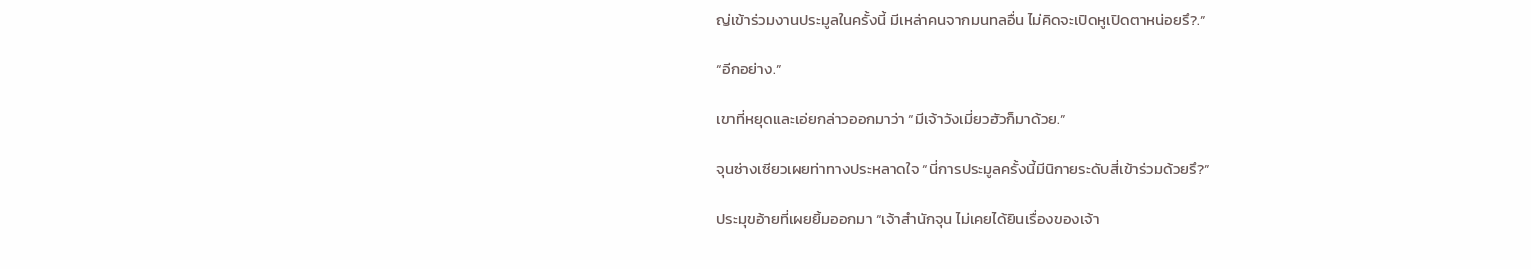ญ่เข้าร่วมงานประมูลในครั้งนี้ มีเหล่าคนจากมนทลอื่น ไม่คิดจะเปิดหูเปิดตาหน่อยรึ?.”

“อีกอย่าง.”

เขาที่หยุดและเอ่ยกล่าวออกมาว่า “มีเจ้าวังเมี่ยวฮัวก็มาด้วย.”

จุนซ่างเซียวเผยท่าทางประหลาดใจ “นี่การประมูลครั้งนี้มีนิกายระดับสี่เข้าร่วมด้วยรึ?”

ประมุขอ้ายที่เผยยิ้มออกมา “เจ้าสำนักจุน ไม่เคยได้ยินเรื่องของเจ้า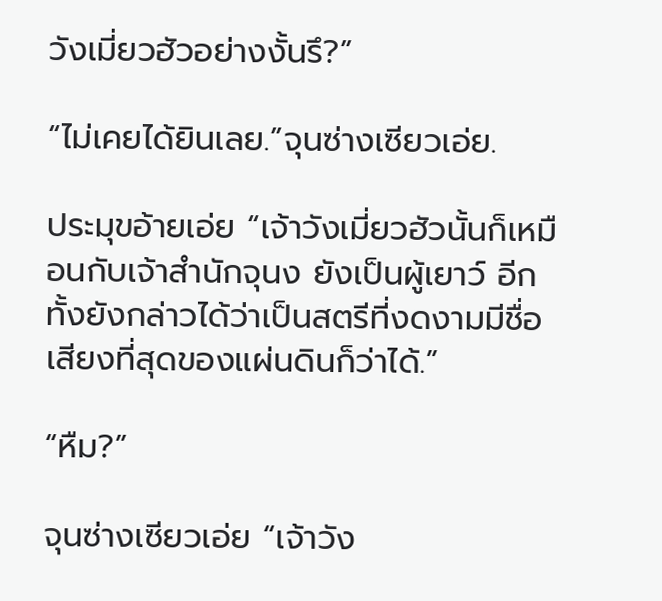วังเมี่ยวฮัวอย่างงั้นรึ?”

“ไม่เคยได้ยินเลย.”จุนซ่างเซียวเอ่ย.

ประมุขอ้ายเอ่ย “เจ้าวังเมี่ยวฮัวนั้นก็เหมือนกับเจ้าสำนักจุนง ยังเป็นผู้เยาว์ อีกทั้งยังกล่าวได้ว่าเป็นสตรีที่งดงามมีชื่อเสียงที่สุดของแผ่นดินก็ว่าได้.”

“หืม?”

จุนซ่างเซียวเอ่ย “เจ้าวัง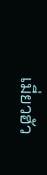เมี่ยวฮัว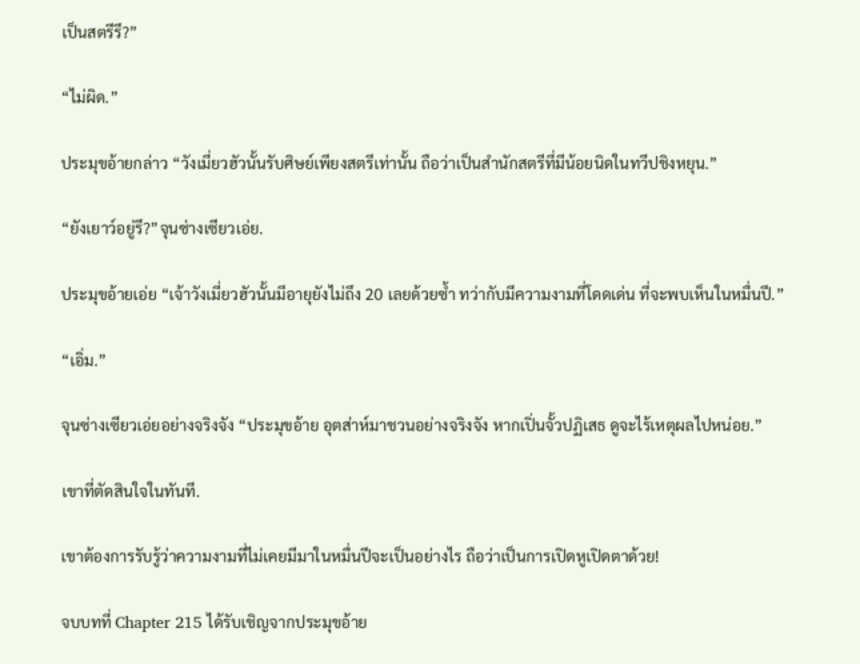เป็นสตรีรึ?”

“ไม่ผิด.”

ประมุขอ้ายกล่าว “วังเมี่ยวฮัวนั้นรับศิษย์เพียงสตรีเท่านั้น ถือว่าเป็นสำนักสตรีที่มีน้อยนิดในทวีปชิงหยุน.”

“ยังเยาว์อยู่รึ?”จุนซ่างเซียวเอ่ย.

ประมุขอ้ายเอ่ย “เจ้าวังเมี่ยวฮัวนั้นมีอายุยังไม่ถึง 20 เลยด้วยซ้ำ ทว่ากับมีความงามที่โดดเด่น ที่จะพบเห็นในหมื่นปี.”

“เอิ่ม.”

จุนซ่างเซียวเอ่ยอย่างจริงจัง “ประมุขอ้าย อุตส่าห์มาชวนอย่างจริงจัง หากเปิ่นจั้วปฏิเสธ ดูจะไร้เหตุผลไปหน่อย.”

เขาที่ตัดสินใจในทันที.

เขาต้องการรับรู้ว่าความงามที่ไม่เคยมีมาในหมื่นปีจะเป็นอย่างไร ถือว่าเป็นการเปิดหูเปิดตาด้วย!

จบบทที่ Chapter 215 ได้รับเชิญจากประมุขอ้าย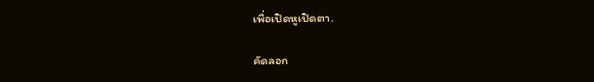เพื่อเปิดหูเปิดตา.

คัดลอก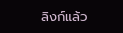ลิงก์แล้ว